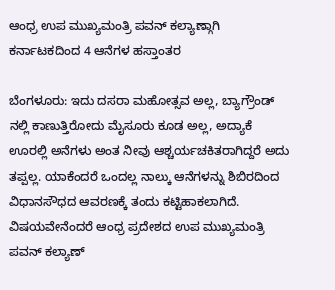ಆಂಧ್ರ ಉಪ ಮುಖ್ಯಮಂತ್ರಿ ಪವನ್ ಕಲ್ಯಾಣ್ಗಾಗಿ ಕರ್ನಾಟಕದಿಂದ 4 ಆನೆಗಳ ಹಸ್ತಾಂತರ

ಬೆಂಗಳೂರು: ಇದು ದಸರಾ ಮಹೋತ್ಸವ ಅಲ್ಲ, ಬ್ಯಾಗ್ರೌಂಡ್ ನಲ್ಲಿ ಕಾಣುತ್ತಿರೋದು ಮೈಸೂರು ಕೂಡ ಅಲ್ಲ, ಅದ್ಯಾಕೆ ಊರಲ್ಲಿ ಅನೆಗಳು ಅಂತ ನೀವು ಆಶ್ಚರ್ಯಚಕಿತರಾಗಿದ್ದರೆ ಅದು ತಪ್ಪಲ್ಲ. ಯಾಕೆಂದರೆ ಒಂದಲ್ಲ ನಾಲ್ಕು ಆನೆಗಳನ್ನು ಶಿಬಿರದಿಂದ ವಿಧಾನಸೌಧದ ಆವರಣಕ್ಕೆ ತಂದು ಕಟ್ಟಿಹಾಕಲಾಗಿದೆ. ವಿಷಯವೇನೆಂದರೆ ಆಂಧ್ರ ಪ್ರದೇಶದ ಉಪ ಮುಖ್ಯಮಂತ್ರಿ ಪವನ್ ಕಲ್ಯಾಣ್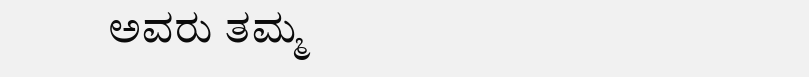ಅವರು ತಮ್ಮ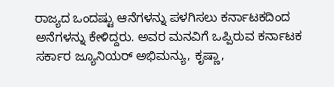ರಾಜ್ಯದ ಒಂದಷ್ಟು ಆನೆಗಳನ್ನು ಪಳಗಿಸಲು ಕರ್ನಾಟಕದಿಂದ ಅನೆಗಳನ್ನು ಕೇಳಿದ್ದರು. ಅವರ ಮನವಿಗೆ ಒಪ್ಪಿರುವ ಕರ್ನಾಟಕ ಸರ್ಕಾರ ಜ್ಯೂನಿಯರ್ ಅಭಿಮನ್ಯು, ಕೃಷ್ಣಾ,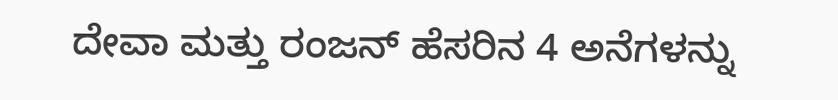ದೇವಾ ಮತ್ತು ರಂಜನ್ ಹೆಸರಿನ 4 ಅನೆಗಳನ್ನು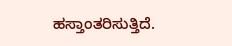ಹಸ್ತಾಂತರಿಸುತ್ತಿದೆ.